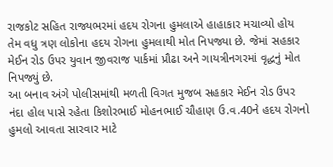રાજકોટ સહિત રાજ્યભરમાં હદય રોગના હુમલાએ હાહાકાર મચાવ્યો હોય તેમ વધુ ત્રણ લોકોના હદય રોગના હુમલાથી મોત નિપજ્યા છે. જેમાં સહકાર મેઈન રોડ ઉપર યુવાન જીવરાજ પાર્કમાં પ્રૌઢા અને ગાયત્રીનગરમાં વૃદ્ધનું મોત નિપજ્યું છે.
આ બનાવ અંગે પોલીસમાંથી મળતી વિગત મુજબ સહકાર મેઈન રોડ ઉપર નંદા હોલ પાસે રહેતા કિશોરભાઈ મોહનભાઈ ચૌહાણ ઉ.વ.40ને હદય રોગનો હુમલો આવતા સારવાર માટે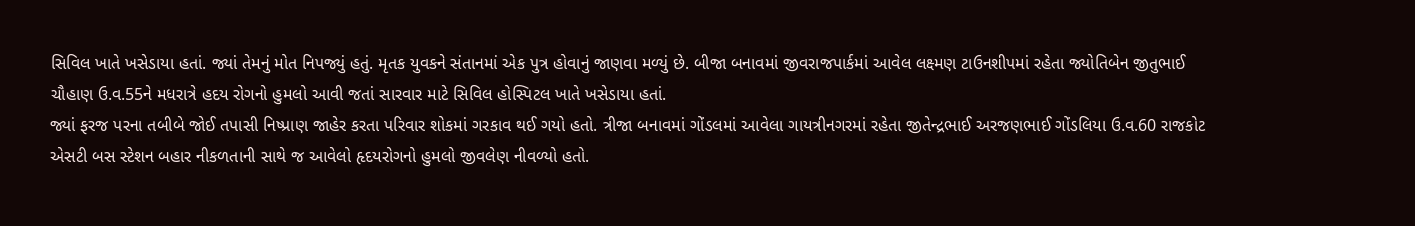સિવિલ ખાતે ખસેડાયા હતાં. જ્યાં તેમનું મોત નિપજ્યું હતું. મૃતક યુવકને સંતાનમાં એક પુત્ર હોવાનું જાણવા મળ્યું છે. બીજા બનાવમાં જીવરાજપાર્કમાં આવેલ લક્ષ્મણ ટાઉનશીપમાં રહેતા જ્યોતિબેન જીતુભાઈ ચૌહાણ ઉ.વ.55ને મધરાત્રે હદય રોગનો હુમલો આવી જતાં સારવાર માટે સિવિલ હોસ્પિટલ ખાતે ખસેડાયા હતાં.
જ્યાં ફરજ પરના તબીબે જોઈ તપાસી નિષ્પ્રાણ જાહેર કરતા પરિવાર શોકમાં ગરકાવ થઈ ગયો હતો. ત્રીજા બનાવમાં ગોંડલમાં આવેલા ગાયત્રીનગરમાં રહેતા જીતેન્દ્રભાઈ અરજણભાઈ ગોંડલિયા ઉ.વ.60 રાજકોટ એસટી બસ સ્ટેશન બહાર નીકળતાની સાથે જ આવેલો હૃદયરોગનો હુમલો જીવલેણ નીવળ્યો હતો.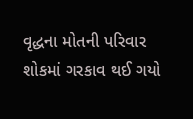વૃદ્ધના મોતની પરિવાર શોકમાં ગરકાવ થઈ ગયો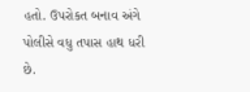હતો. ઉપરોકત બનાવ અંગે પોલીસે વધુ તપાસ હાથ ધરી છે.